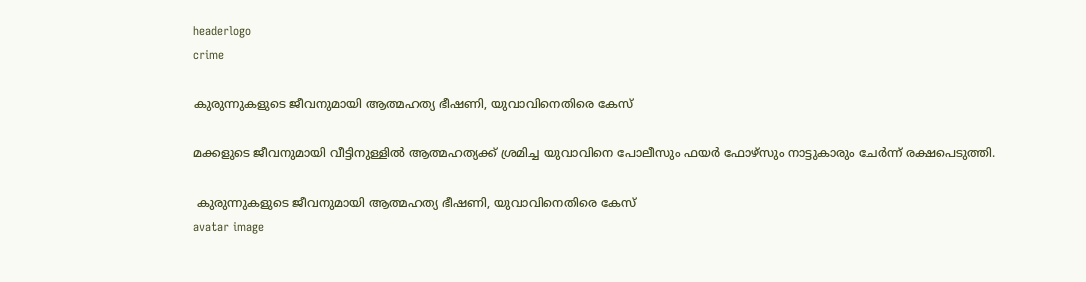headerlogo
crime

കുരുന്നുകളുടെ ജീവനുമായി ആത്മഹത്യ ഭീഷണി, യുവാവിനെതിരെ കേസ്

മക്കളുടെ ജീവനുമായി വീട്ടിനുള്ളിൽ ആത്മഹത്യക്ക് ശ്രമിച്ച യുവാവിനെ പോലീസും ഫയർ ഫോഴ്സും നാട്ടുകാരും ചേർന്ന് രക്ഷപെടുത്തി.

 കുരുന്നുകളുടെ ജീവനുമായി ആത്മഹത്യ ഭീഷണി, യുവാവിനെതിരെ കേസ്
avatar image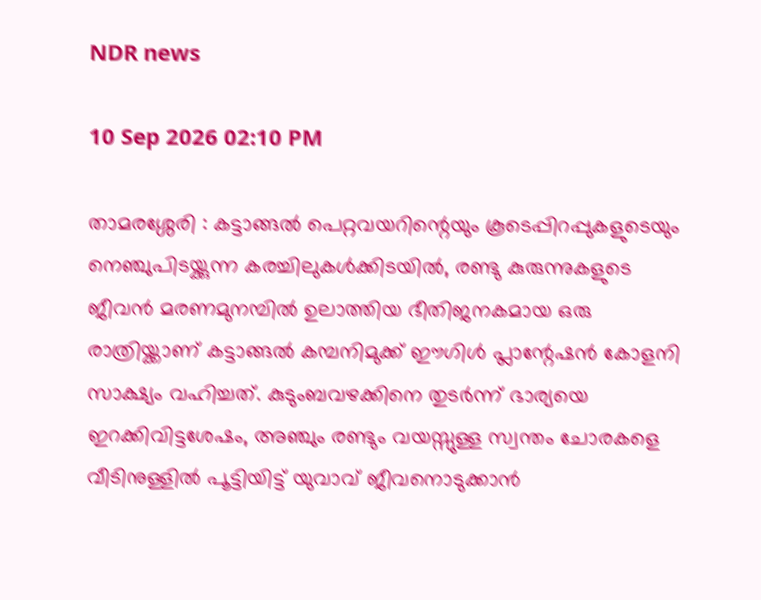NDR news

10 Sep 2026 02:10 PM

താമരശ്ശേരി : കട്ടാങ്ങൽ പെറ്റവയറിന്റെയും കൂടെപ്പിറപ്പുകളുടെയും നെഞ്ചുപിടയ്ക്കുന്ന കരച്ചിലുകൾക്കിടയിൽ, രണ്ടു കുരുന്നുകളുടെ ജീവൻ മരണമുനമ്പിൽ ഉലാത്തിയ ഭീതിജനകമായ ഒരു രാത്രിയ്ക്കാണ് കട്ടാങ്ങൽ കമ്പനിമുക്ക് ഈഗിൾ പ്ലാന്റേഷൻ കോളനി സാക്ഷ്യം വഹിച്ചത്. കുടുംബവഴക്കിനെ തുടർന്ന് ഭാര്യയെ ഇറക്കിവിട്ടശേഷം, അഞ്ചും രണ്ടും വയസ്സുള്ള സ്വന്തം ചോരകളെ വീടിനുള്ളിൽ പൂട്ടിയിട്ട് യുവാവ് ജീവനൊടുക്കാൻ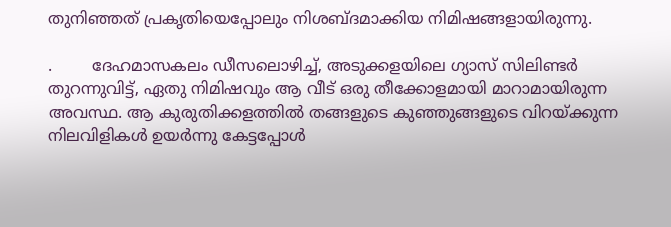തുനിഞ്ഞത് പ്രകൃതിയെപ്പോലും നിശബ്ദമാക്കിയ നിമിഷങ്ങളായിരുന്നു.

.        ദേഹമാസകലം ഡീസലൊഴിച്ച്, അടുക്കളയിലെ ഗ്യാസ് സിലിണ്ടർ തുറന്നുവിട്ട്, ഏതു നിമിഷവും ആ വീട് ഒരു തീക്കോളമായി മാറാമായിരുന്ന അവസ്ഥ. ആ കുരുതിക്കളത്തിൽ തങ്ങളുടെ കുഞ്ഞുങ്ങളുടെ വിറയ്ക്കുന്ന നിലവിളികൾ ഉയർന്നു കേട്ടപ്പോൾ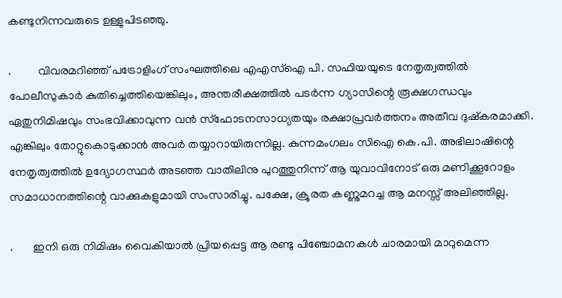കണ്ടുനിന്നവരുടെ ഉള്ളുപിടഞ്ഞു.

.         വിവരമറിഞ്ഞ് പട്രോളിംഗ് സംഘത്തിലെ എഎസ്ഐ പി. സഫിയയുടെ നേതൃത്വത്തിൽ പോലീസുകാർ കുതിച്ചെത്തിയെങ്കിലും, അന്തരീക്ഷത്തിൽ പടർന്ന ഗ്യാസിന്റെ രൂക്ഷഗന്ധവും ഏതുനിമിഷവും സംഭവിക്കാവുന്ന വൻ സ്ഫോടനസാധ്യതയും രക്ഷാപ്രവർത്തനം അതീവ ദുഷ്കരമാക്കി. എങ്കിലും തോറ്റുകൊടുക്കാൻ അവർ തയ്യാറായിരുന്നില്ല. കുന്നമംഗലം സിഐ കെ.പി. അഭിലാഷിന്റെ നേതൃത്വത്തിൽ ഉദ്യോഗസ്ഥർ അടഞ്ഞ വാതിലിനു പുറത്തുനിന്ന് ആ യുവാവിനോട് ഒരു മണിക്കൂറോളം സമാധാനത്തിന്റെ വാക്കുകളുമായി സംസാരിച്ചു. പക്ഷേ, ക്രൂരത കണ്ണുമറച്ച ആ മനസ്സ് അലിഞ്ഞില്ല.

.       ഇനി ഒരു നിമിഷം വൈകിയാൽ പ്രിയപ്പെട്ട ആ രണ്ടു പിഞ്ചോമനകൾ ചാരമായി മാറുമെന്ന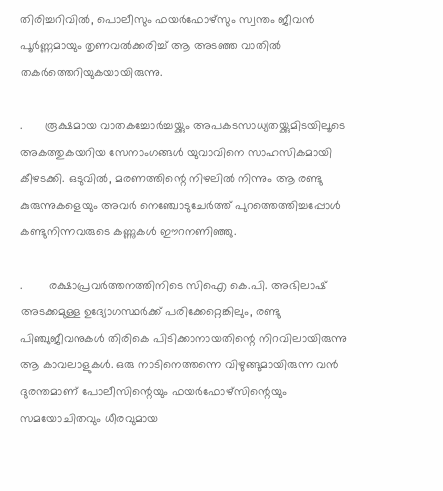തിരിച്ചറിവിൽ, പൊലീസും ഫയർഫോഴ്സും സ്വന്തം ജീവൻ പൂർണ്ണമായും തൃണവൽക്കരിച്ച് ആ അടഞ്ഞ വാതിൽ തകർത്തെറിയുകയായിരുന്നു.

.       രൂക്ഷമായ വാതകച്ചോർച്ചയ്ക്കും അപകടസാധ്യതയ്ക്കുമിടയിലൂടെ അകത്തുകയറിയ സേനാംഗങ്ങൾ യുവാവിനെ സാഹസികമായി കീഴടക്കി. ഒടുവിൽ, മരണത്തിന്റെ നിഴലിൽ നിന്നും ആ രണ്ടു കുരുന്നുകളെയും അവർ നെഞ്ചോടുചേർത്ത് പുറത്തെത്തിച്ചപ്പോൾ കണ്ടുനിന്നവരുടെ കണ്ണുകൾ ഈറനണിഞ്ഞു.

.        രക്ഷാപ്രവർത്തനത്തിനിടെ സിഐ കെ.പി. അഭിലാഷ് അടക്കമുള്ള ഉദ്യോഗസ്ഥർക്ക് പരിക്കേറ്റെങ്കിലും, രണ്ടു പിഞ്ചുജീവനുകൾ തിരികെ പിടിക്കാനായതിന്റെ നിറവിലായിരുന്നു ആ കാവലാളുകൾ. ഒരു നാടിനെത്തന്നെ വിഴുങ്ങുമായിരുന്ന വൻ ദുരന്തമാണ് പോലീസിന്റെയും ഫയർഫോഴ്സിന്റെയും സമയോചിതവും ധീരവുമായ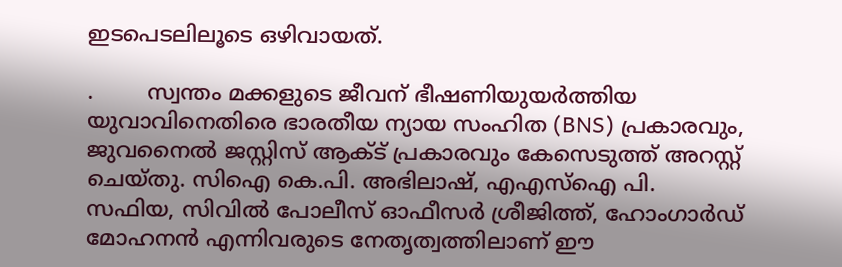ഇടപെടലിലൂടെ ഒഴിവായത്.

.        സ്വന്തം മക്കളുടെ ജീവന് ഭീഷണിയുയർത്തിയ യുവാവിനെതിരെ ഭാരതീയ ന്യായ സംഹിത (BNS) പ്രകാരവും, ജുവനൈൽ ജസ്റ്റിസ് ആക്ട് പ്രകാരവും കേസെടുത്ത് അറസ്റ്റ് ചെയ്തു. സിഐ കെ.പി. അഭിലാഷ്, എഎസ്ഐ പി. സഫിയ, സിവിൽ പോലീസ് ഓഫീസർ ശ്രീജിത്ത്, ഹോംഗാർഡ് മോഹനൻ എന്നിവരുടെ നേതൃത്വത്തിലാണ് ഈ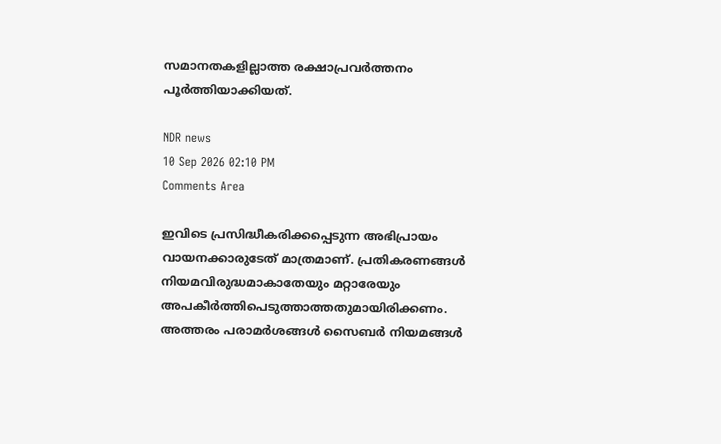സമാനതകളില്ലാത്ത രക്ഷാപ്രവർത്തനം പൂർത്തിയാക്കിയത്.

NDR news
10 Sep 2026 02:10 PM
Comments Area

ഇവിടെ പ്രസിദ്ധീകരിക്കപ്പെടുന്ന അഭിപ്രായം വായനക്കാരുടേത് മാത്രമാണ്. പ്രതികരണങ്ങൾ നിയമവിരുദ്ധമാകാതേയും മറ്റാരേയും അപകീർത്തിപെടുത്താത്തതുമായിരിക്കണം. അത്തരം പരാമർശങ്ങൾ സൈബർ നിയമങ്ങൾ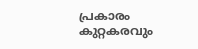പ്രകാരം കുറ്റകരവും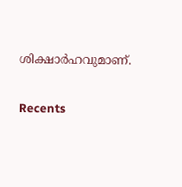ശിക്ഷാർഹവുമാണ്.

Recents